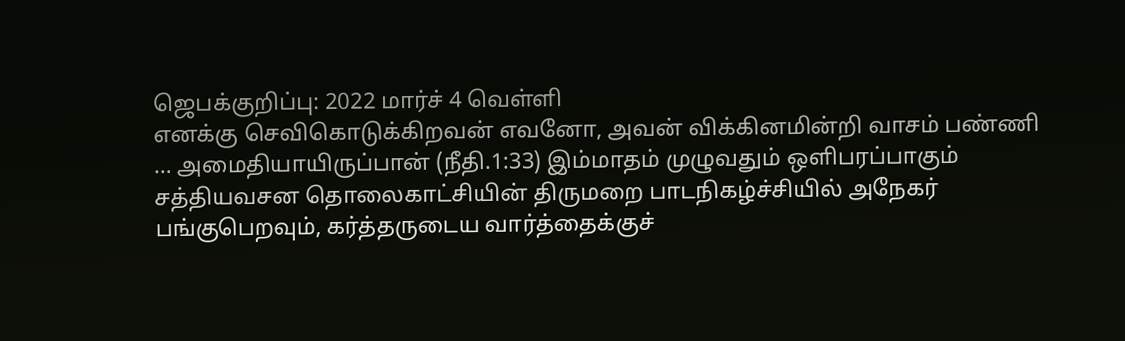ஜெபக்குறிப்பு: 2022 மார்ச் 4 வெள்ளி
எனக்கு செவிகொடுக்கிறவன் எவனோ, அவன் விக்கினமின்றி வாசம் பண்ணி … அமைதியாயிருப்பான் (நீதி.1:33) இம்மாதம் முழுவதும் ஒளிபரப்பாகும் சத்தியவசன தொலைகாட்சியின் திருமறை பாடநிகழ்ச்சியில் அநேகர் பங்குபெறவும், கர்த்தருடைய வார்த்தைக்குச்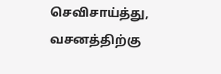செவிசாய்த்து, வசனத்திற்கு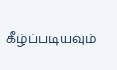கீழ்ப்படியவும்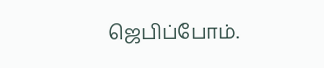ஜெபிப்போம்.